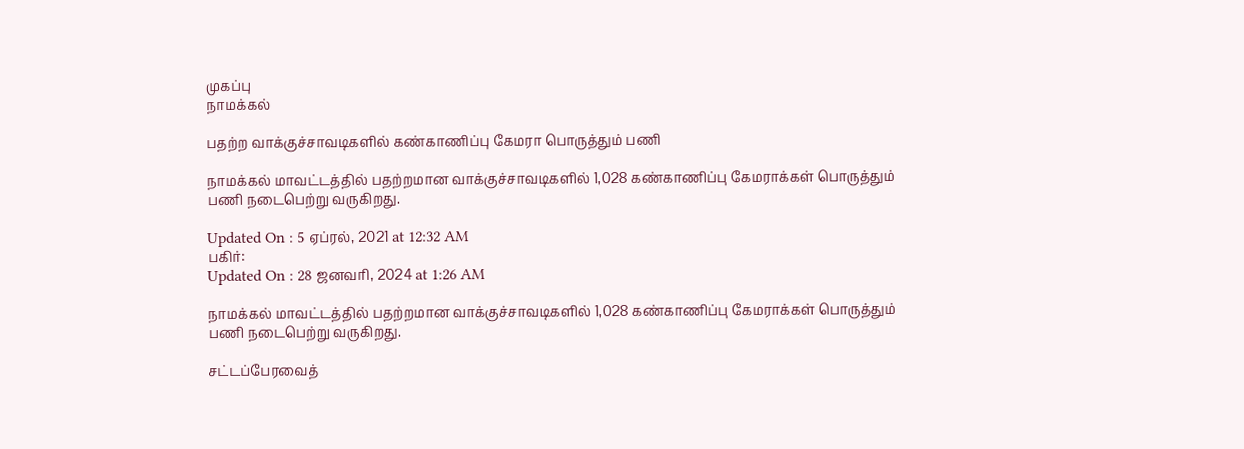முகப்பு
நாமக்கல்

பதற்ற வாக்குச்சாவடிகளில் கண்காணிப்பு கேமரா பொருத்தும் பணி

நாமக்கல் மாவட்டத்தில் பதற்றமான வாக்குச்சாவடிகளில் 1,028 கண்காணிப்பு கேமராக்கள் பொருத்தும் பணி நடைபெற்று வருகிறது.

Updated On : 5 ஏப்ரல், 2021 at 12:32 AM
பகிர்:
Updated On : 28 ஜனவரி, 2024 at 1:26 AM

நாமக்கல் மாவட்டத்தில் பதற்றமான வாக்குச்சாவடிகளில் 1,028 கண்காணிப்பு கேமராக்கள் பொருத்தும் பணி நடைபெற்று வருகிறது.

சட்டப்பேரவைத்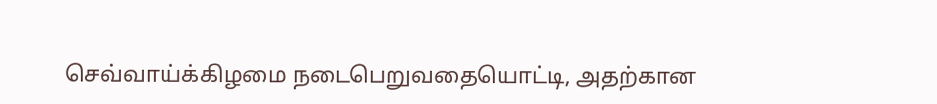செவ்வாய்க்கிழமை நடைபெறுவதையொட்டி, அதற்கான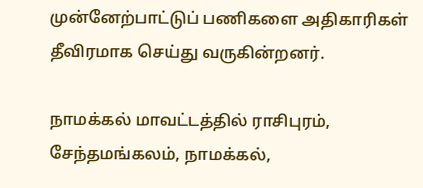முன்னேற்பாட்டுப் பணிகளை அதிகாரிகள் தீவிரமாக செய்து வருகின்றனர்.

நாமக்கல் மாவட்டத்தில் ராசிபுரம், சேந்தமங்கலம், நாமக்கல்,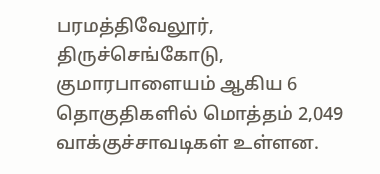பரமத்திவேலூர், திருச்செங்கோடு, குமாரபாளையம் ஆகிய 6 தொகுதிகளில் மொத்தம் 2,049 வாக்குச்சாவடிகள் உள்ளன.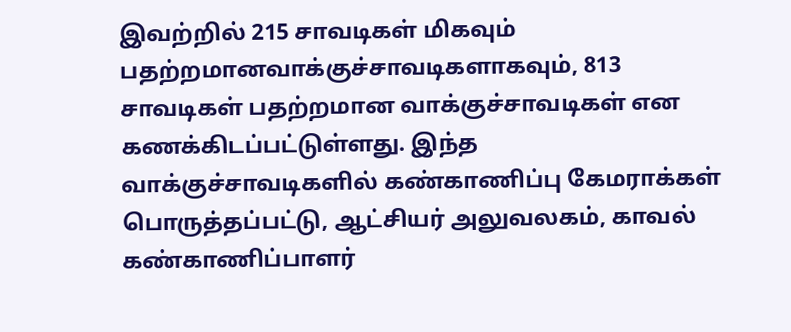இவற்றில் 215 சாவடிகள் மிகவும் பதற்றமானவாக்குச்சாவடிகளாகவும், 813 சாவடிகள் பதற்றமான வாக்குச்சாவடிகள் என கணக்கிடப்பட்டுள்ளது. இந்த வாக்குச்சாவடிகளில் கண்காணிப்பு கேமராக்கள் பொருத்தப்பட்டு, ஆட்சியர் அலுவலகம், காவல் கண்காணிப்பாளர்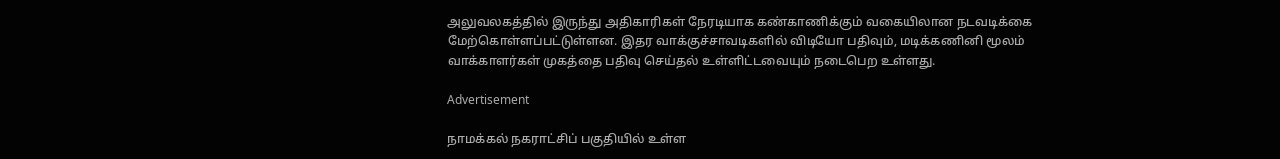அலுவலகத்தில் இருந்து அதிகாரிகள் நேரடியாக கண்காணிக்கும் வகையிலான நடவடிக்கை மேற்கொள்ளப்பட்டுள்ளன. இதர வாக்குச்சாவடிகளில் விடியோ பதிவும், மடிக்கணினி மூலம் வாக்காளர்கள் முகத்தை பதிவு செய்தல் உள்ளிட்டவையும் நடைபெற உள்ளது.

Advertisement

நாமக்கல் நகராட்சிப் பகுதியில் உள்ள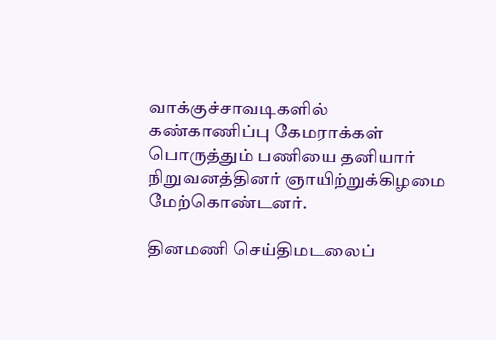வாக்குச்சாவடிகளில் கண்காணிப்பு கேமராக்கள் பொருத்தும் பணியை தனியார் நிறுவனத்தினர் ஞாயிற்றுக்கிழமை மேற்கொண்டனர்.

தினமணி செய்திமடலைப்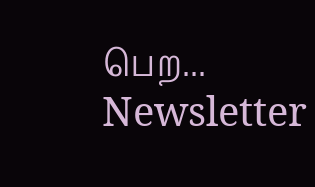பெற... Newsletter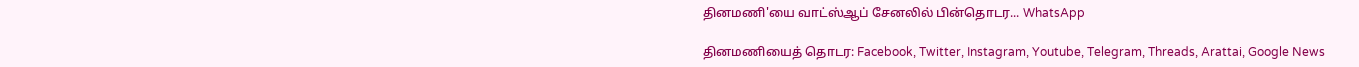தினமணி'யை வாட்ஸ்ஆப் சேனலில் பின்தொடர... WhatsApp

தினமணியைத் தொடர: Facebook, Twitter, Instagram, Youtube, Telegram, Threads, Arattai, Google News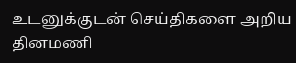உடனுக்குடன் செய்திகளை அறிய தினமணி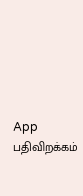App பதிவிறக்கம்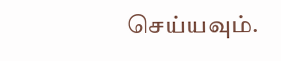செய்யவும்.